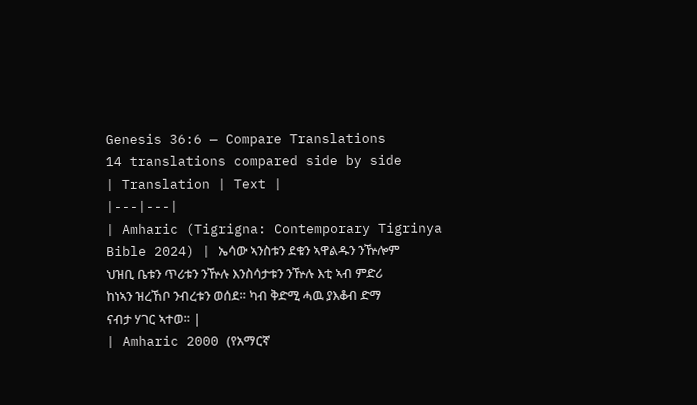Genesis 36:6 — Compare Translations
14 translations compared side by side
| Translation | Text |
|---|---|
| Amharic (Tigrigna: Contemporary Tigrinya Bible 2024) | ኤሳው ኣንስቱን ደቁን ኣዋልዱን ንዅሎም ህዝቢ ቤቱን ጥሪቱን ንዅሉ እንስሳታቱን ንዅሉ እቲ ኣብ ምድሪ ከነኣን ዝረኸቦ ንብረቱን ወሰደ። ካብ ቅድሚ ሓዉ ያእቆብ ድማ ናብታ ሃገር ኣተወ። |
| Amharic 2000 (የአማርኛ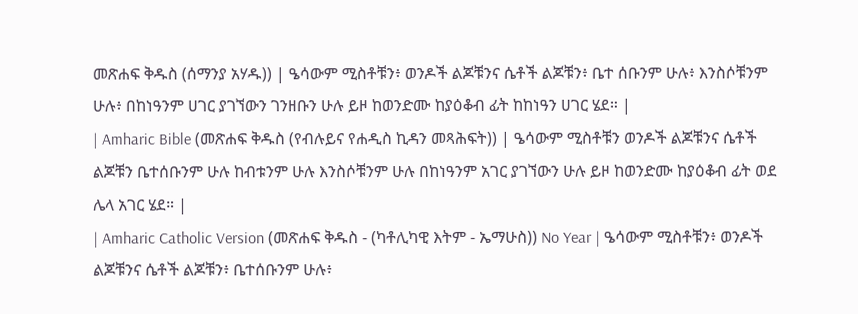መጽሐፍ ቅዱስ (ሰማንያ አሃዱ)) | ዔሳውም ሚስቶቹን፥ ወንዶች ልጆቹንና ሴቶች ልጆቹን፥ ቤተ ሰቡንም ሁሉ፥ እንስሶቹንም ሁሉ፥ በከነዓንም ሀገር ያገኘውን ገንዘቡን ሁሉ ይዞ ከወንድሙ ከያዕቆብ ፊት ከከነዓን ሀገር ሄደ። |
| Amharic Bible (መጽሐፍ ቅዱስ (የብሉይና የሐዲስ ኪዳን መጻሕፍት)) | ዔሳውም ሚስቶቹን ወንዶች ልጆቹንና ሴቶች ልጆቹን ቤተሰቡንም ሁሉ ከብቱንም ሁሉ እንስሶቹንም ሁሉ በከነዓንም አገር ያገኘውን ሁሉ ይዞ ከወንድሙ ከያዕቆብ ፊት ወደ ሌላ አገር ሄደ። |
| Amharic Catholic Version (መጽሐፍ ቅዱስ - (ካቶሊካዊ እትም - ኤማሁስ)) No Year | ዔሳውም ሚስቶቹን፥ ወንዶች ልጆቹንና ሴቶች ልጆቹን፥ ቤተሰቡንም ሁሉ፥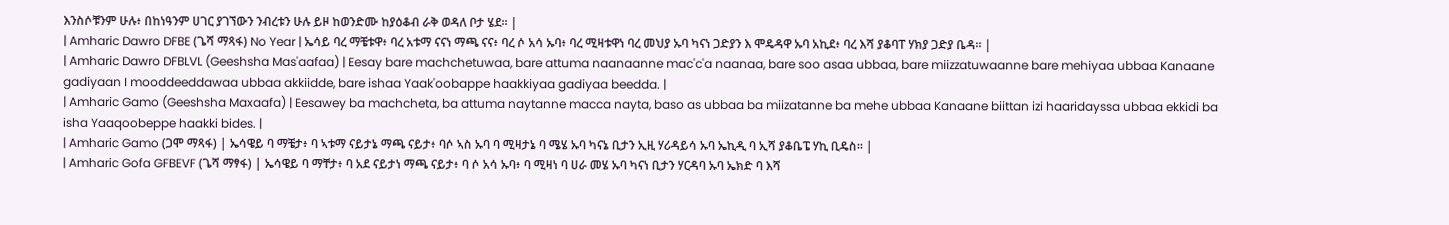እንስሶቹንም ሁሉ፥ በከነዓንም ሀገር ያገኘውን ንብረቱን ሁሉ ይዞ ከወንድሙ ከያዕቆብ ራቅ ወዳለ ቦታ ሄደ። |
| Amharic Dawro DFBE (ጌሻ ማጻፋ) No Year | ኤሳይ ባረ ማቼቱዋ፥ ባረ አቱማ ናናነ ማጫ ናና፥ ባረ ሶ አሳ ኡባ፥ ባረ ሚዛቱዋነ ባረ መህያ ኡባ ካናነ ጋድያን እ ሞዴዳዋ ኡባ አኪደ፥ ባረ እሻ ያቆባፐ ሃክያ ጋድያ ቤዳ። |
| Amharic Dawro DFBLVL (Geeshsha Mas'aafaa) | Eesay bare machchetuwaa, bare attuma naanaanne mac'c'a naanaa, bare soo asaa ubbaa, bare miizzatuwaanne bare mehiyaa ubbaa Kanaane gadiyaan I mooddeeddawaa ubbaa akkiidde, bare ishaa Yaak'oobappe haakkiyaa gadiyaa beedda. |
| Amharic Gamo (Geeshsha Maxaafa) | Eesawey ba machcheta, ba attuma naytanne macca nayta, baso as ubbaa ba miizatanne ba mehe ubbaa Kanaane biittan izi haaridayssa ubbaa ekkidi ba isha Yaaqoobeppe haakki bides. |
| Amharic Gamo (ጋሞ ማጻፋ) | ኤሳዌይ ባ ማቼታ፥ ባ ኣቱማ ናይታኔ ማጫ ናይታ፥ ባሶ ኣስ ኡባ ባ ሚዛታኔ ባ ሜሄ ኡባ ካናኔ ቢታን ኢዚ ሃሪዳይሳ ኡባ ኤኪዲ ባ ኢሻ ያቆቤፔ ሃኪ ቢዴስ። |
| Amharic Gofa GFBEVF (ጌሻ ማፃፋ) | ኤሳዌይ ባ ማቸታ፥ ባ አደ ናይታነ ማጫ ናይታ፥ ባ ሶ አሳ ኡባ፥ ባ ሚዛነ ባ ሀራ መሄ ኡባ ካናነ ቢታን ሃርዳባ ኡባ ኤክድ ባ እሻ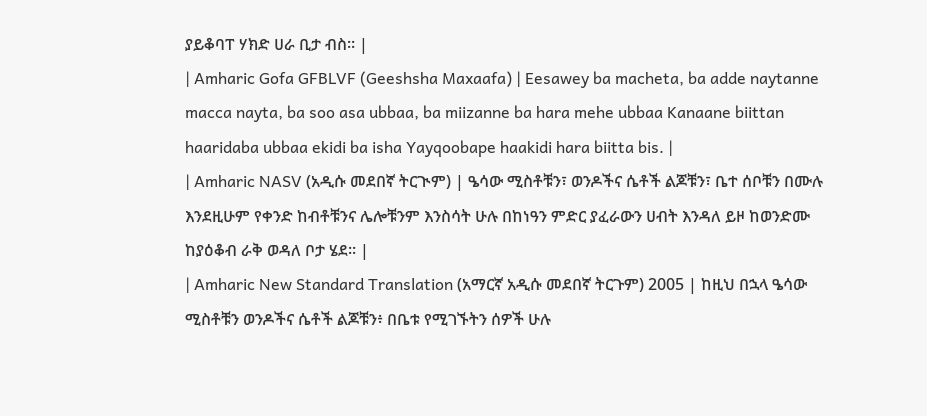ያይቆባፐ ሃክድ ሀራ ቢታ ብስ። |
| Amharic Gofa GFBLVF (Geeshsha Maxaafa) | Eesawey ba macheta, ba adde naytanne macca nayta, ba soo asa ubbaa, ba miizanne ba hara mehe ubbaa Kanaane biittan haaridaba ubbaa ekidi ba isha Yayqoobape haakidi hara biitta bis. |
| Amharic NASV (አዲሱ መደበኛ ትርጒም) | ዔሳው ሚስቶቹን፣ ወንዶችና ሴቶች ልጆቹን፣ ቤተ ሰቦቹን በሙሉ እንደዚሁም የቀንድ ከብቶቹንና ሌሎቹንም እንስሳት ሁሉ በከነዓን ምድር ያፈራውን ሀብት እንዳለ ይዞ ከወንድሙ ከያዕቆብ ራቅ ወዳለ ቦታ ሄደ። |
| Amharic New Standard Translation (አማርኛ አዲሱ መደበኛ ትርጉም) 2005 | ከዚህ በኋላ ዔሳው ሚስቶቹን ወንዶችና ሴቶች ልጆቹን፥ በቤቱ የሚገኙትን ሰዎች ሁሉ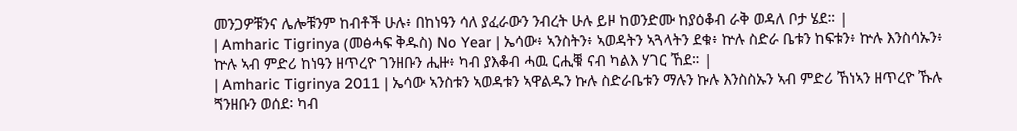መንጋዎቹንና ሌሎቹንም ከብቶች ሁሉ፥ በከነዓን ሳለ ያፈራውን ንብረት ሁሉ ይዞ ከወንድሙ ከያዕቆብ ራቅ ወዳለ ቦታ ሄደ። |
| Amharic Tigrinya (መፅሓፍ ቅዱስ) No Year | ኤሳው፥ ኣንስትን፥ ኣወዳትን ኣጓላትን ደቁ፥ ኵሉ ስድራ ቤቱን ከፍቱን፥ ኵሉ እንስሳኡን፥ ኵሉ ኣብ ምድሪ ከነዓን ዘጥረዮ ገንዘቡን ሒዙ፥ ካብ ያእቆብ ሓዉ ርሒቑ ናብ ካልእ ሃገር ኸደ። |
| Amharic Tigrinya 2011 | ኤሳው ኣንስቱን ኣወዳቱን ኣዋልዱን ኩሉ ስድራቤቱን ማሉን ኩሉ እንስስኡን ኣብ ምድሪ ኸነኣን ዘጥረዮ ኹሉ ጘንዘቡን ወሰደ፡ ካብ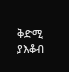ቅድሚ ያእቆብ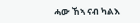ሓው ኸኣ ናብ ካልእ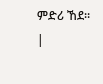ምድሪ ኸደ። |